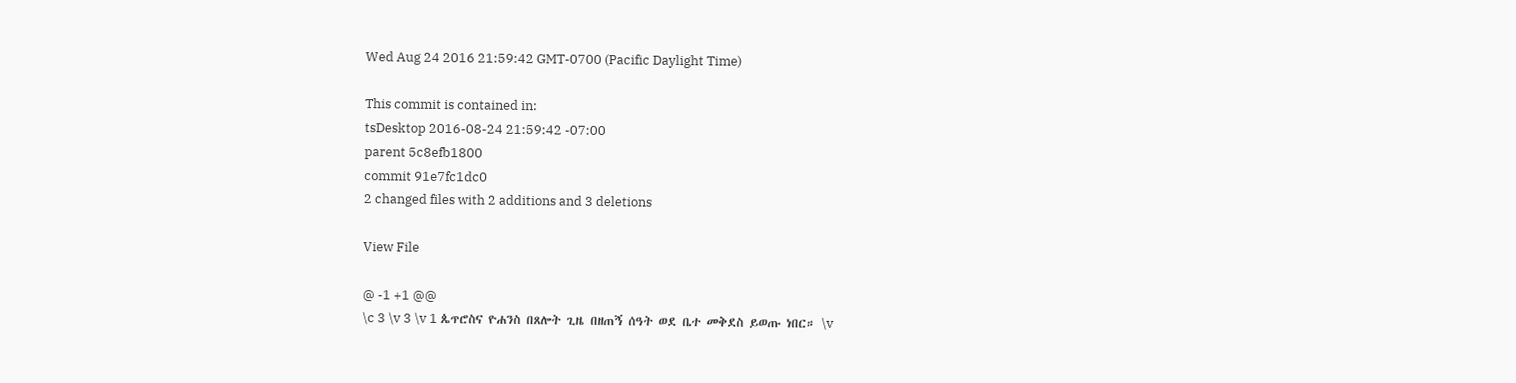Wed Aug 24 2016 21:59:42 GMT-0700 (Pacific Daylight Time)

This commit is contained in:
tsDesktop 2016-08-24 21:59:42 -07:00
parent 5c8efb1800
commit 91e7fc1dc0
2 changed files with 2 additions and 3 deletions

View File

@ -1 +1 @@
\c 3 \v 3 \v 1 ጴጥሮስና ዮሐንስ በጸሎት ጊዜ በዘጠኝ ሰዓት ወደ ቤተ መቅደስ ይወጡ ነበር። \v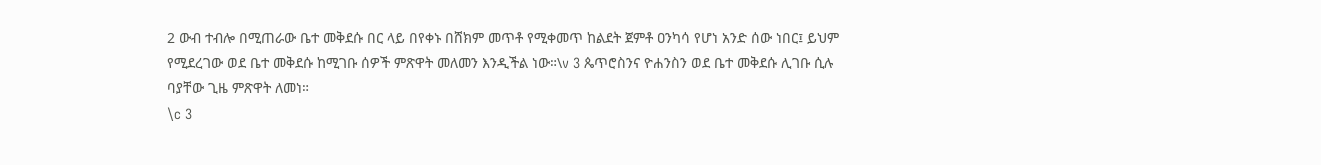2 ውብ ተብሎ በሚጠራው ቤተ መቅደሱ በር ላይ በየቀኑ በሸክም መጥቶ የሚቀመጥ ከልደት ጀምቶ ዐንካሳ የሆነ አንድ ሰው ነበር፤ ይህም የሚደረገው ወደ ቤተ መቅደሱ ከሚገቡ ሰዎች ምጽዋት መለመን እንዲችል ነው።\v 3 ጴጥሮስንና ዮሐንስን ወደ ቤተ መቅደሱ ሊገቡ ሲሉ ባያቸው ጊዜ ምጽዋት ለመነ።
\c 3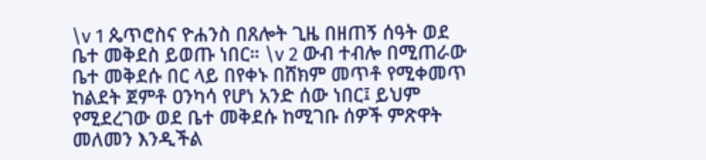\v 1 ጴጥሮስና ዮሐንስ በጸሎት ጊዜ በዘጠኝ ሰዓት ወደ ቤተ መቅደስ ይወጡ ነበር። \v 2 ውብ ተብሎ በሚጠራው ቤተ መቅደሱ በር ላይ በየቀኑ በሸክም መጥቶ የሚቀመጥ ከልደት ጀምቶ ዐንካሳ የሆነ አንድ ሰው ነበር፤ ይህም የሚደረገው ወደ ቤተ መቅደሱ ከሚገቡ ሰዎች ምጽዋት መለመን እንዲችል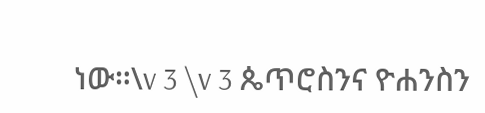ነው።\v 3 \v 3 ጴጥሮስንና ዮሐንስን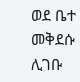ወደ ቤተ መቅደሱ ሊገቡ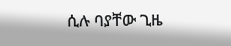ሲሉ ባያቸው ጊዜ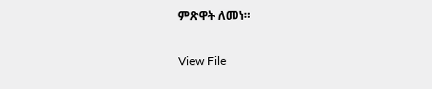ምጽዋት ለመነ።

View File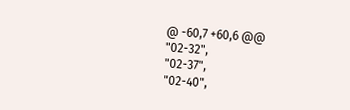@ -60,7 +60,6 @@
"02-32",
"02-37",
"02-40",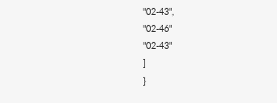"02-43",
"02-46"
"02-43"
]
}